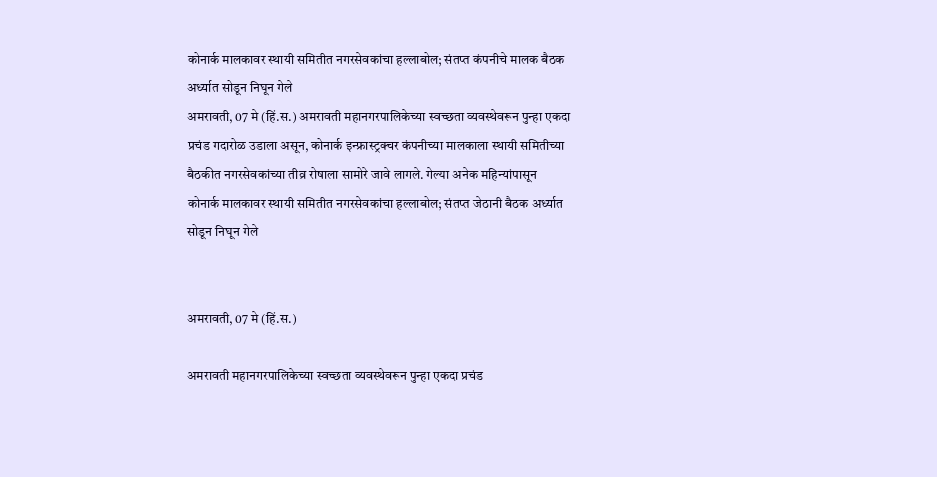कोनार्क मालकावर स्थायी समितीत नगरसेवकांचा हल्लाबोल; संतप्त कंपनीचे मालक बैठक अर्ध्यात सोडून निघून गेले
अमरावती, 07 मे (हिं.स.) अमरावती महानगरपालिकेच्या स्वच्छता व्यवस्थेवरून पुन्हा एकदा प्रचंड गदारोळ उडाला असून, कोनार्क इन्फ्रास्ट्रक्चर कंपनीच्या मालकाला स्थायी समितीच्या बैठकीत नगरसेवकांच्या तीव्र रोषाला सामोरे जावे लागले. गेल्या अनेक महिन्यांपासून
कोनार्क मालकावर स्थायी समितीत नगरसेवकांचा हल्लाबोल; संतप्त जेठानी बैठक अर्ध्यात सोडून निघून गेले


अमरावती, 07 मे (हिं.स.)

अमरावती महानगरपालिकेच्या स्वच्छता व्यवस्थेवरून पुन्हा एकदा प्रचंड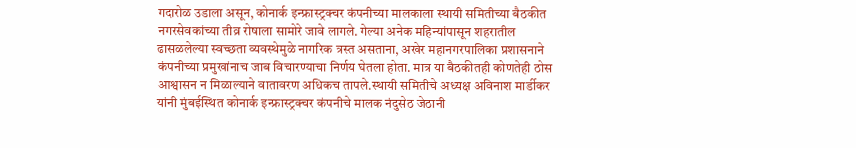गदारोळ उडाला असून, कोनार्क इन्फ्रास्ट्रक्चर कंपनीच्या मालकाला स्थायी समितीच्या बैठकीत नगरसेवकांच्या तीव्र रोषाला सामोरे जावे लागले. गेल्या अनेक महिन्यांपासून शहरातील ढासळलेल्या स्वच्छता व्यवस्थेमुळे नागरिक त्रस्त असताना, अखेर महानगरपालिका प्रशासनाने कंपनीच्या प्रमुखांनाच जाब विचारण्याचा निर्णय घेतला होता. मात्र या बैठकीतही कोणतेही ठोस आश्वासन न मिळाल्याने वातावरण अधिकच तापले.स्थायी समितीचे अध्यक्ष अविनाश मार्डीकर यांनी मुंबईस्थित कोनार्क इन्फ्रास्ट्रक्चर कंपनीचे मालक नंदुसेठ जेठानी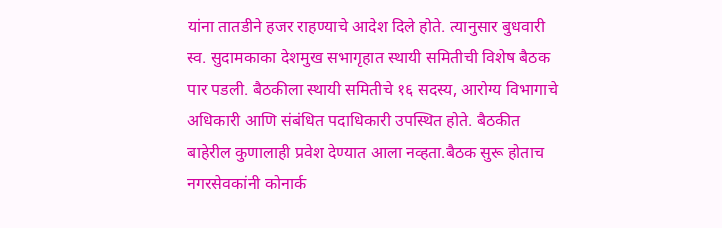यांना तातडीने हजर राहण्याचे आदेश दिले होते. त्यानुसार बुधवारी स्व. सुदामकाका देशमुख सभागृहात स्थायी समितीची विशेष बैठक पार पडली. बैठकीला स्थायी समितीचे १६ सदस्य, आरोग्य विभागाचे अधिकारी आणि संबंधित पदाधिकारी उपस्थित होते. बैठकीत बाहेरील कुणालाही प्रवेश देण्यात आला नव्हता.बैठक सुरू होताच नगरसेवकांनी कोनार्क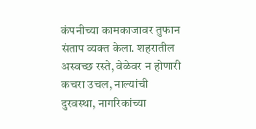कंपनीच्या कामकाजावर तुफान संताप व्यक्त केला. शहरातील अस्वच्छ रस्ते, वेळेवर न होणारी कचरा उचल, नाल्यांची दुरवस्था, नागरिकांच्या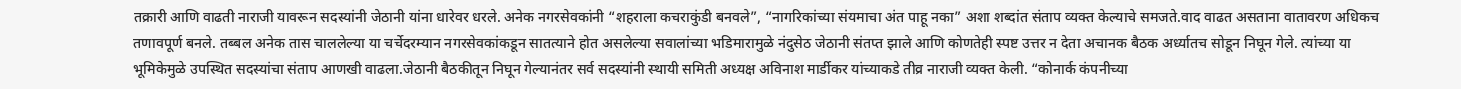तक्रारी आणि वाढती नाराजी यावरून सदस्यांनी जेठानी यांना धारेवर धरले. अनेक नगरसेवकांनी “शहराला कचराकुंडी बनवले”, “नागरिकांच्या संयमाचा अंत पाहू नका” अशा शब्दांत संताप व्यक्त केल्याचे समजते.वाद वाढत असताना वातावरण अधिकच तणावपूर्ण बनले. तब्बल अनेक तास चाललेल्या या चर्चेदरम्यान नगरसेवकांकडून सातत्याने होत असलेल्या सवालांच्या भडिमारामुळे नंदुसेठ जेठानी संतप्त झाले आणि कोणतेही स्पष्ट उत्तर न देता अचानक बैठक अर्ध्यातच सोडून निघून गेले. त्यांच्या या भूमिकेमुळे उपस्थित सदस्यांचा संताप आणखी वाढला.जेठानी बैठकीतून निघून गेल्यानंतर सर्व सदस्यांनी स्थायी समिती अध्यक्ष अविनाश मार्डीकर यांच्याकडे तीव्र नाराजी व्यक्त केली. “कोनार्क कंपनीच्या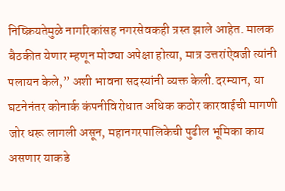निष्क्रियतेमुळे नागरिकांसह नगरसेवकही त्रस्त झाले आहेत. मालक बैठकीत येणार म्हणून मोठ्या अपेक्षा होत्या, मात्र उत्तरांऐवजी त्यांनी पलायन केले,” अशी भावना सदस्यांनी व्यक्त केली.दरम्यान, या घटनेनंतर कोनार्क कंपनीविरोधात अधिक कठोर कारवाईची मागणी जोर धरू लागली असून, महानगरपालिकेची पुढील भूमिका काय असणार याकडे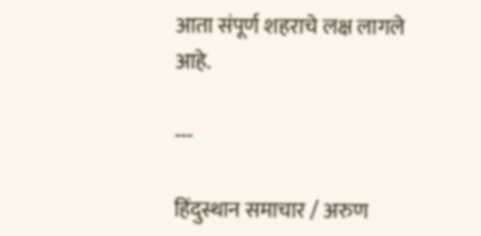आता संपूर्ण शहराचे लक्ष लागले आहे.

---

हिंदुस्थान समाचार / अरुण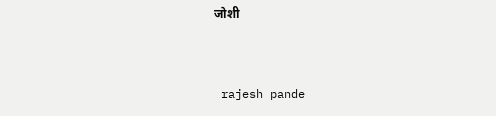जोशी


 rajesh pande